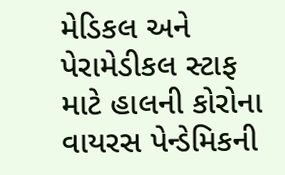મેડિકલ અને પેરામેડીકલ સ્ટાફ માટે હાલની કોરોના વાયરસ પેન્ડેમિકની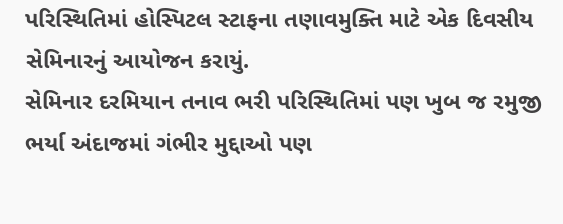પરિસ્થિતિમાં હોસ્પિટલ સ્ટાફના તણાવમુક્તિ માટે એક દિવસીય સેમિનારનું આયોજન કરાયું.
સેમિનાર દરમિયાન તનાવ ભરી પરિસ્થિતિમાં પણ ખુબ જ રમુજી ભર્યા અંદાજમાં ગંભીર મુદ્દાઓ પણ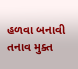હળવા બનાવી તનાવ મુક્ત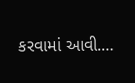કરવામાં આવી.…